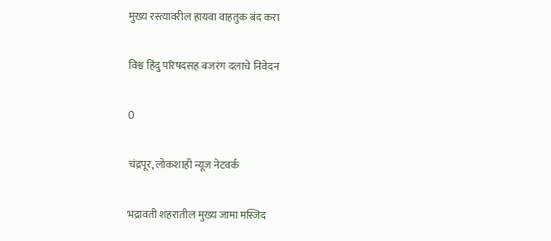मुख्य रस्त्यावरील हायवा वाहतुक बंद करा

विश्व हिंदु परिषदसह बजरंग दलाचे निवेदन

0

चंद्रपूर, लोकशाही न्यूज नेटवर्क

भद्रावती शहरातील मुख्य जामा मस्जिद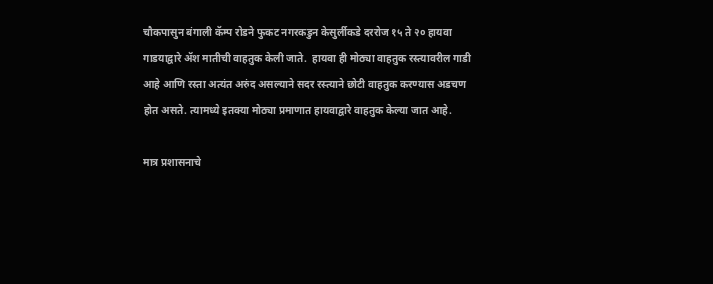चौकपासुन बंगाली कॅम्प रोडने फुकट नगरकडुन केसुर्लीकडे दररोज १५ ते २० हायवा गाडयाद्वारे ॲश मातीची वाहतुक केली जाते.  हायवा ही मोठ्या वाहतुक रस्त्यावरील गाडी आहे आणि रस्ता अत्यंत अरुंद असल्याने सदर रस्त्याने छोटी वाहतुक करण्यास अडचण होत असते. त्यामध्ये इतक्या मोठ्या प्रमाणात हायवाद्वारे वाहतुक केल्या जात आहे.

मात्र प्रशासनाचे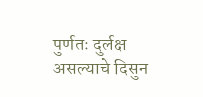पुर्णतः दुर्लक्ष असल्याचे दिसुन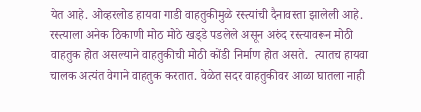येत आहे. ओव्हरलोड हायवा गाडी वाहतुकीमुळे रस्त्यांची दैनावस्ता झालेली आहे.  रस्त्याला अनेक ठिकाणी मोठ मोठे खड्‌डे पडलेले असून अरुंद रस्त्यावरून मोठी वाहतुक होत असल्याने वाहतुकीची मोठी कोंडी निर्माण होत असते.  त्यातच हायवा चालक अत्यंत वेगाने वाहतुक करतात. वेळेत सदर वाहतुकीवर आळा घातला नाही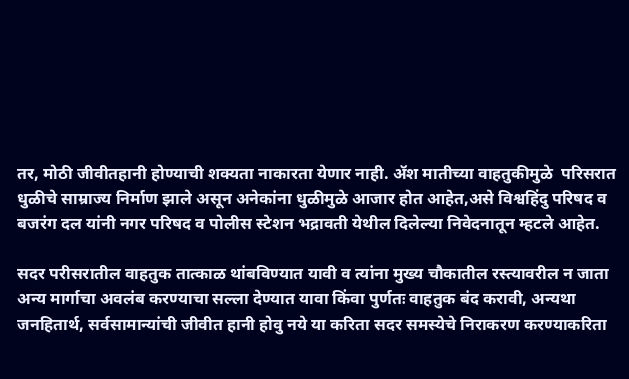तर, मोठी जीवीतहानी होण्याची शक्यता नाकारता येणार नाही. ॲश मातीच्या वाहतुकीमुळे  परिसरात धुळीचे साम्राज्य निर्माण झाले असून अनेकांना धुळीमुळे आजार होत आहेत,असे विश्वहिंदु परिषद व बजरंग दल यांनी नगर परिषद व पोलीस स्टेशन भद्रावती येथील दिलेल्या निवेदनातून म्हटले आहेत.

सदर परीसरातील वाहतुक तात्काळ थांबविण्यात यावी व त्यांना मुख्य चौकातील रस्त्यावरील न जाता अन्य मार्गाचा अवलंब करण्याचा सल्ला देण्यात यावा किंवा पुर्णतः वाहतुक बंद करावी, अन्यथा जनहितार्थ, सर्वसामान्यांची जीवीत हानी होवु नये या करिता सदर समस्येचे निराकरण करण्याकरिता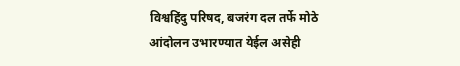विश्वहिंदु परिषद, बजरंग दल तर्फे मोठे आंदोलन उभारण्यात येईल असेही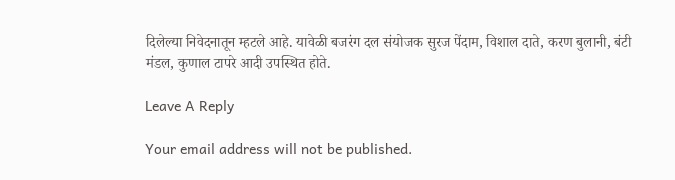दिलेल्या निवेदनातून म्हटले आहे. यावेळी बजरंग दल संयोजक सुरज पेंदाम, विशाल दाते, करण बुलानी, बंटी  मंडल, कुणाल टापरे आदी उपस्थित होते.

Leave A Reply

Your email address will not be published.